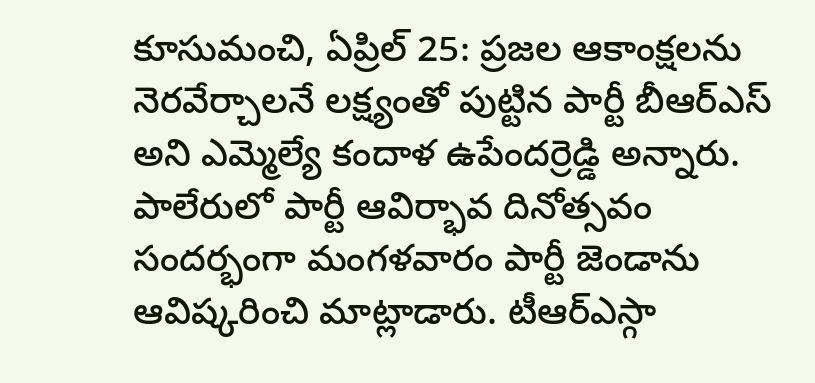కూసుమంచి, ఏప్రిల్ 25: ప్రజల ఆకాంక్షలను నెరవేర్చాలనే లక్ష్యంతో పుట్టిన పార్టీ బీఆర్ఎస్ అని ఎమ్మెల్యే కందాళ ఉపేందర్రెడ్డి అన్నారు. పాలేరులో పార్టీ ఆవిర్భావ దినోత్సవం సందర్భంగా మంగళవారం పార్టీ జెండాను ఆవిష్కరించి మాట్లాడారు. టీఆర్ఎస్గా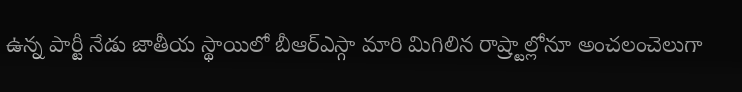ఉన్న పార్టీ నేడు జాతీయ స్థాయిలో బీఆర్ఎస్గా మారి మిగిలిన రాష్ర్టాల్లోనూ అంచలంచెలుగా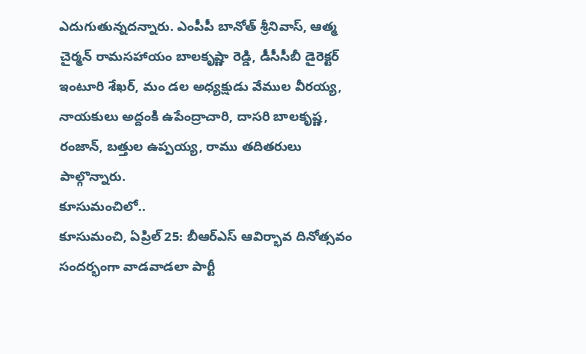ఎదుగుతున్నదన్నారు. ఎంపీపీ బానోత్ శ్రీనివాస్, ఆత్మ చైర్మన్ రామసహాయం బాలకృష్ణా రెడ్డి, డీసీసీబీ డైరెక్టర్ ఇంటూరి శేఖర్, మం డల అధ్యక్షుడు వేముల వీరయ్య, నాయకులు అద్దంకి ఉపేంద్రాచారి, దాసరి బాలకృష్ణ, రంజాన్, బత్తుల ఉప్పయ్య, రాము తదితరులు పాల్గొన్నారు.
కూసుమంచిలో..
కూసుమంచి, ఏప్రిల్ 25: బీఆర్ఎస్ ఆవిర్భావ దినోత్సవం సందర్భంగా వాడవాడలా పార్టీ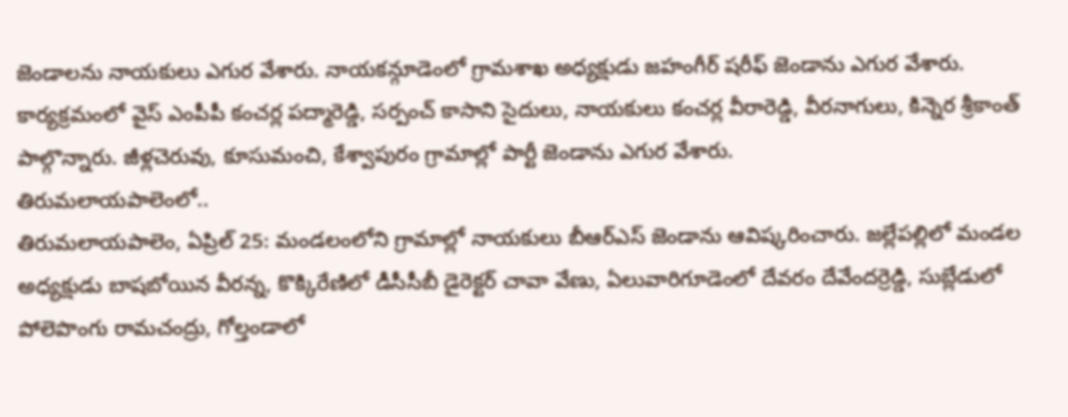జెండాలను నాయకులు ఎగుర వేశారు. నాయకన్గూడెంలో గ్రామశాఖ అధ్యక్షుడు జహంగీర్ షరీఫ్ జెండాను ఎగుర వేశారు. కార్యక్రమంలో వైస్ ఎంపీపీ కంచర్ల పద్మారెడ్డి, సర్పంచ్ కాసాని సైదులు, నాయకులు కంచర్ల వీరారెడ్డి, వీరనాగులు, కిన్నెర శ్రీకాంత్ పాల్గొన్నారు. జీళ్లచెరువు, కూసుమంచి, కేశ్వాపురం గ్రామాల్లో పార్టీ జెండాను ఎగుర వేశారు.
తిరుమలాయపాలెంలో..
తిరుమలాయపాలెం, ఏప్రిల్ 25: మండలంలోని గ్రామాల్లో నాయకులు బీఆర్ఎస్ జెండాను ఆవిష్కరించారు. జల్లేపల్లిలో మండల అధ్యక్షుడు బాషబోయిన వీరన్న, కొక్కిరేణిలో డీసీసీబీ డైరెక్టర్ చావా వేణు, ఏలువారిగూడెంలో దేవరం దేవేందర్రెడ్డి, సుబ్లేడులో పోలెపొంగు రామచంద్రు, గోల్తండాలో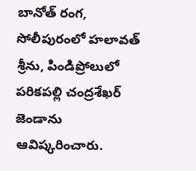బానోత్ రంగ, సోలీపురంలో హలావత్ శ్రీను, పిండిప్రోలులో పరికపల్లి చంద్రశేఖర్ జెండాను ఆవిష్కరించారు.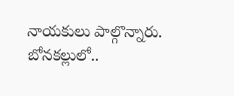నాయకులు పాల్గొన్నారు.
బోనకల్లులో..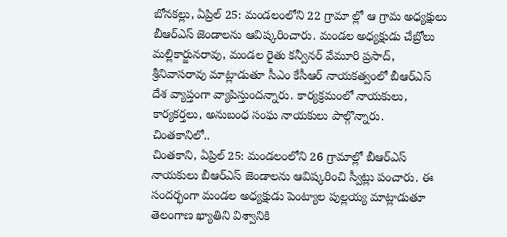బోనకల్లు, ఏప్రిల్ 25: మండలంలోని 22 గ్రామా ల్లో ఆ గ్రామ అధ్యక్షులు బీఆర్ఎస్ జెండాలను ఆవిష్కరించారు. మండల అధ్యక్షుడు చేబ్రోలు మల్లికార్జునరావు, మండల రైతు కన్వీనర్ వేమూరి ప్రసాద్, శ్రీనివాసరావు మాట్లాడుతూ సీఎం కేసీఆర్ నాయకత్వంలో బీఆర్ఎస్ దేశ వ్యాప్తంగా వ్యాపిస్తుందన్నారు. కార్యక్రమంలో నాయకులు, కార్యకర్తలు, అనుబంధ సంఘ నాయకులు పాల్గొన్నారు.
చింతకానిలో..
చింతకాని, ఏప్రిల్ 25: మండలంలోని 26 గ్రామాల్లో బీఆర్ఎస్ నాయకులు బీఆర్ఎస్ జెండాలను ఆవిష్కరించి స్వీట్లు పంచారు. ఈ సందర్భంగా మండల అధ్యక్షుడు పెంట్యాల పుల్లయ్య మాట్లాడుతూ తెలంగాణ ఖ్యాతిని విశ్వానికి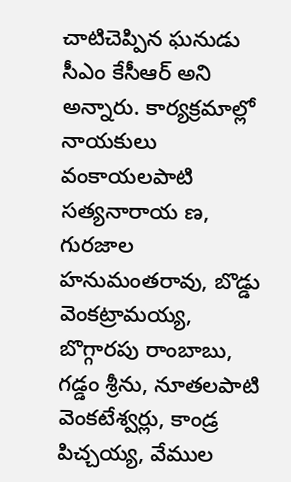చాటిచెప్పిన ఘనుడు సీఎం కేసీఆర్ అని అన్నారు. కార్యక్రమాల్లో నాయకులు వంకాయలపాటి సత్యనారాయ ణ, గురజాల హనుమంతరావు, బొడ్డు వెంకట్రామయ్య, బొగ్గారపు రాంబాబు, గడ్డం శ్రీను, నూతలపాటి వెంకటేశ్వర్లు, కాండ్ర పిచ్చయ్య, వేముల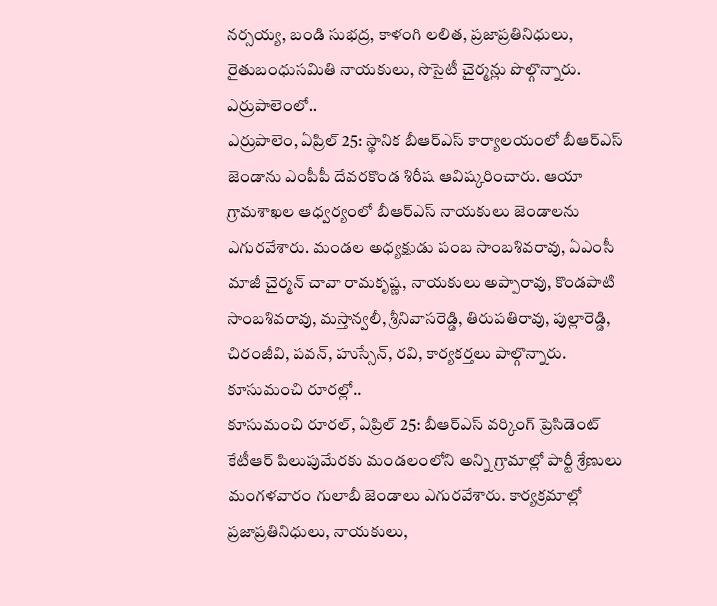నర్సయ్య, బండి సుభద్ర, కాళంగి లలిత, ప్రజాప్రతినిధులు, రైతుబంధుసమితి నాయకులు, సొసైటీ చైర్మన్లు పొల్గొన్నారు.
ఎర్రుపాలెంలో..
ఎర్రుపాలెం, ఏప్రిల్ 25: స్థానిక బీఆర్ఎస్ కార్యాలయంలో బీఆర్ఎస్ జెండాను ఎంపీపీ దేవరకొండ శిరీష ఆవిష్కరించారు. ఆయా గ్రామశాఖల ఆధ్వర్యంలో బీఆర్ఎస్ నాయకులు జెండాలను ఎగురవేశారు. మండల అధ్యక్షుడు పంబ సాంబశివరావు, ఏఎంసీ మాజీ చైర్మన్ చావా రామకృష్ణ, నాయకులు అప్పారావు, కొండపాటి సాంబశివరావు, మస్తాన్వలీ, శ్రీనివాసరెడ్డి, తిరుపతిరావు, పుల్లారెడ్డి, చిరంజీవి, పవన్, హుస్సేన్, రవి, కార్యకర్తలు పాల్గొన్నారు.
కూసుమంచి రూరల్లో..
కూసుమంచి రూరల్, ఏప్రిల్ 25: బీఆర్ఎస్ వర్కింగ్ ప్రెసిడెంట్ కేటీఆర్ పిలుపుమేరకు మండలంలోని అన్ని గ్రామాల్లో పార్టీ శ్రేణులు మంగళవారం గులాబీ జెండాలు ఎగురవేశారు. కార్యక్రమాల్లో ప్రజాప్రతినిధులు, నాయకులు,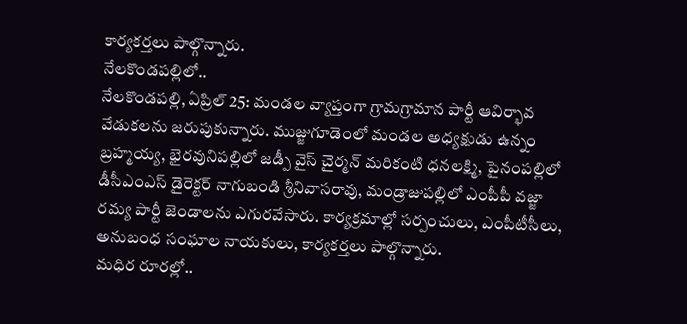కార్యకర్తలు పాల్గొన్నారు.
నేలకొండపల్లిలో..
నేలకొండపల్లి, ఏప్రిల్ 25: మండల వ్యాప్తంగా గ్రామగ్రామాన పార్టీ ఆవిర్భావ వేడుకలను జరుపుకున్నారు. ముజ్జుగూడెంలో మండల అధ్యక్షుడు ఉన్నం బ్రహ్మయ్య, భైరవునిపల్లిలో జడ్పీ వైస్ చైర్మన్ మరికంటి ధనలక్ష్మి, పైనంపల్లిలో డీసీఎంఎస్ డైరెక్టర్ నాగుబండి శ్రీనివాసరావు, మండ్రాజుపల్లిలో ఎంపీపీ వజ్జా రమ్య పార్టీ జెండాలను ఎగురవేసారు. కార్యక్రమాల్లో సర్పంచులు, ఎంపీటీసీలు, అనుబంధ సంఘాల నాయకులు, కార్యకర్తలు పాల్గొన్నారు.
మధిర రూరల్లో..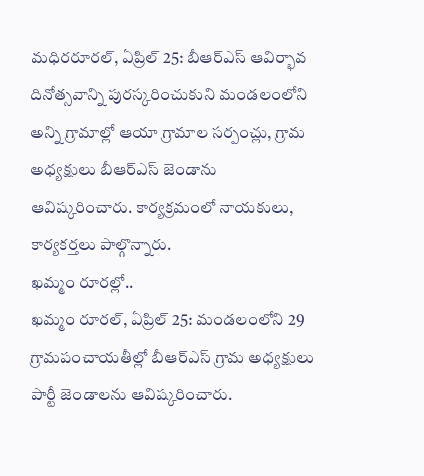మధిరరూరల్, ఏప్రిల్ 25: బీఆర్ఎస్ ఆవిర్భావ దినోత్సవాన్ని పురస్కరించుకుని మండలంలోని అన్ని గ్రామాల్లో ఆయా గ్రామాల సర్పంచ్లు, గ్రామ అధ్యక్షులు బీఆర్ఎస్ జెండాను ఆవిష్కరించారు. కార్యక్రమంలో నాయకులు, కార్యకర్తలు పాల్గొన్నారు.
ఖమ్మం రూరల్లో..
ఖమ్మం రూరల్, ఏప్రిల్ 25: మండలంలోని 29 గ్రామపంచాయతీల్లో బీఆర్ఎస్ గ్రామ అధ్యక్షులు పార్టీ జెండాలను ఆవిష్కరించారు.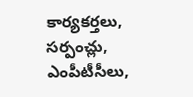కార్యకర్తలు, సర్పంచ్లు, ఎంపీటీసీలు,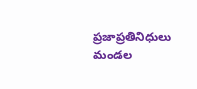ప్రజాప్రతినిధులు మండల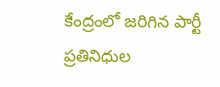కేంద్రంలో జరిగిన పార్టీ ప్రతినిధుల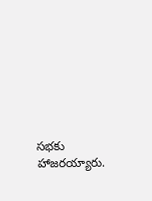సభకు హాజరయ్యారు.